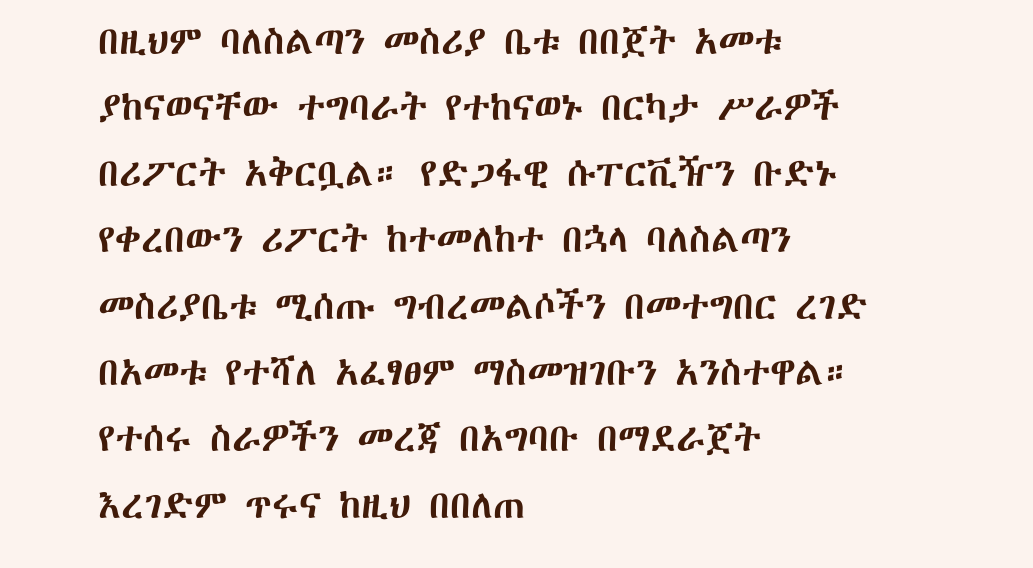በዚህም ባለስልጣን መስሪያ ቤቱ በበጀት አመቱ ያከናወናቸው ተግባራት የተከናወኑ በርካታ ሥራዎች በሪፖርት አቅርቧል። የድጋፋዊ ሱፐርቪዥን ቡድኑ የቀረበውን ሪፖርት ከተመለከተ በኋላ ባለስልጣን መስሪያቤቱ ሚሰጡ ግብረመልሶችን በመተግበር ረገድ በአመቱ የተሻለ አፈፃፀም ማስመዝገቡን አንስተዋል።
የተሰሩ ስራዎችን መረጃ በአግባቡ በማደራጀት እረገድም ጥሩና ከዚህ በበለጠ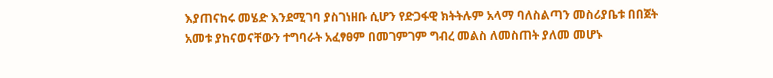እያጠናከሩ መሄድ እንደሚገባ ያስገነዘቡ ሲሆን የድጋፋዊ ክትትሉም አላማ ባለስልጣን መስሪያቤቱ በበጀት አመቱ ያከናወናቸውን ተግባራት አፈፃፀም በመገምገም ግብረ መልስ ለመስጠት ያለመ መሆኑ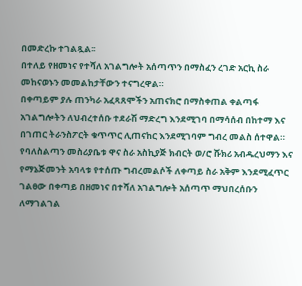በመድረኩ ተገልጿል፡፡
በተለይ የዘመነና የተሻለ አገልግሎት አሰጣጥን በማስፈን ረገድ አርኪ ስራ መከናወኑን መመልከታቸውን ተናግረዋል።
በቀጣይም ያሉ ጠንካራ አፈጻጸሞችን አጠናክሮ በማስቀጠል ቀልጣፋ አገልግሎትን ለህብረተሰቡ ተደራሽ ማድረግ እንደሚገባ በማሳሰብ በከተማ እና በገጠር ትራንስፖርት ቁጥጥር ሊጠናከር እንደሚገባም ግብረ መልስ ሰተዋል።
የባለስልጣን መስሪያቤቱ ዋና ስራ አስኪያጅ ክብርት ወ/ሮ ሹክሪ አብዱረህማን እና የማኔጅመንት አባላቱ የተሰጡ ግብረመልሶች ለቀጣይ ስራ አቅም እንደሚፈጥር ገልፀው በቀጣይ በዘመነና በተሻለ አገልግሎት አሰጣጥ ማህበረሰቡን ለማገልገል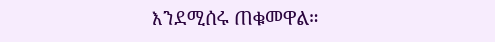እንደሚሰሩ ጠቁመዋል።